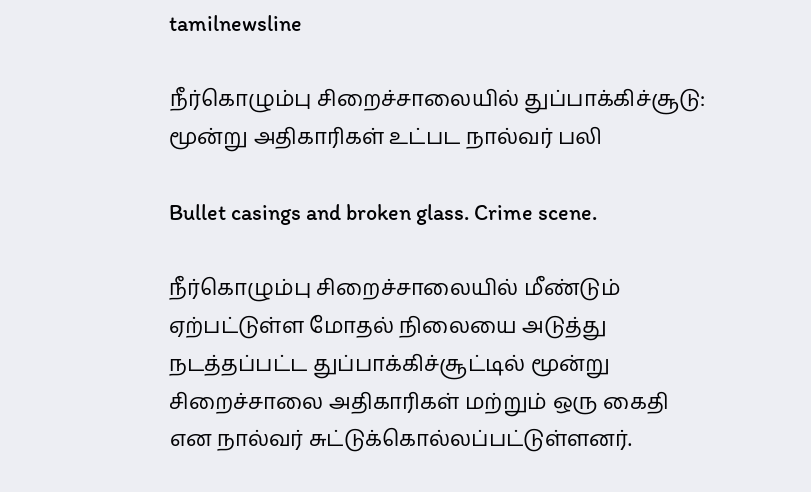tamilnewsline

நீர்கொழும்பு சிறைச்சாலையில் துப்பாக்கிச்சூடு: மூன்று அதிகாரிகள் உட்பட நால்வர் பலி

Bullet casings and broken glass. Crime scene.

நீர்கொழும்பு சிறைச்சாலையில் மீண்டும் ஏற்பட்டுள்ள மோதல் நிலையை அடுத்து நடத்தப்பட்ட துப்பாக்கிச்சூட்டில் மூன்று சிறைச்சாலை அதிகாரிகள் மற்றும் ஒரு கைதி என நால்வர் சுட்டுக்கொல்லப்பட்டுள்ளனர்.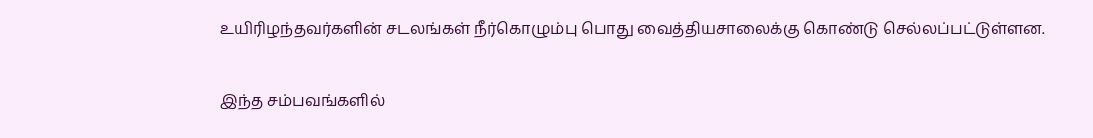உயிரிழந்தவர்களின் சடலங்கள் நீர்கொழும்பு பொது வைத்தியசாலைக்கு கொண்டு செல்லப்பட்டுள்ளன.

இந்த சம்பவங்களில்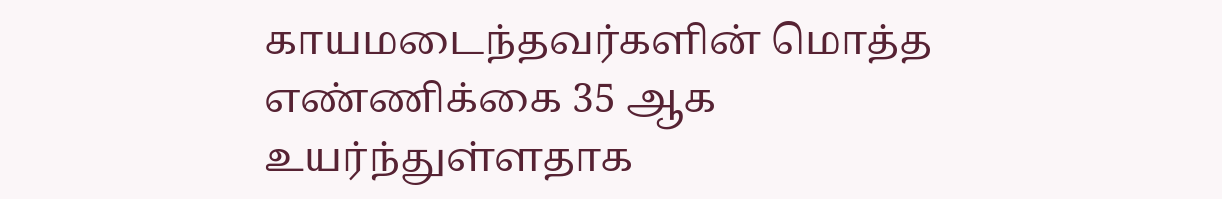காயமடைந்தவர்களின் மொத்த எண்ணிக்கை 35 ஆக உயர்ந்துள்ளதாக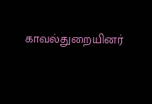காவல்துறையினர்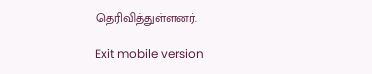தெரிவித்துள்ளனர்.

Exit mobile version